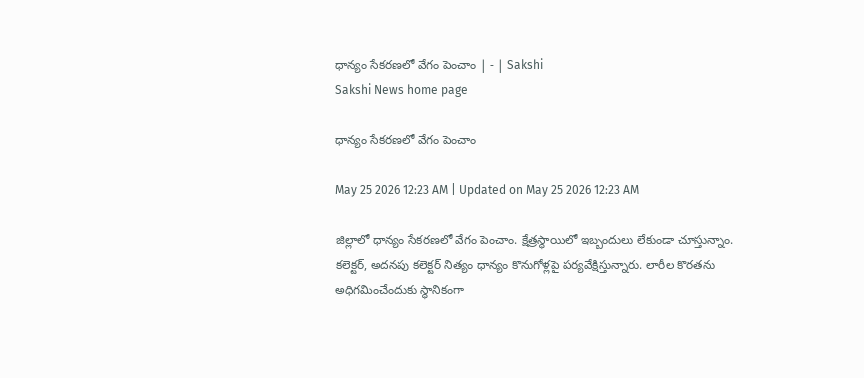ధాన్యం సేకరణలో వేగం పెంచాం | - | Sakshi
Sakshi News home page

ధాన్యం సేకరణలో వేగం పెంచాం

May 25 2026 12:23 AM | Updated on May 25 2026 12:23 AM

జిల్లాలో ధాన్యం సేకరణలో వేగం పెంచాం. క్షేత్రస్థాయిలో ఇబ్బందులు లేకుండా చూస్తున్నాం. కలెక్టర్‌, అదనపు కలెక్టర్‌ నిత్యం ధాన్యం కొనుగోళ్లపై పర్యవేక్షిస్తున్నారు. లారీల కొరతను అధిగమించేందుకు స్థానికంగా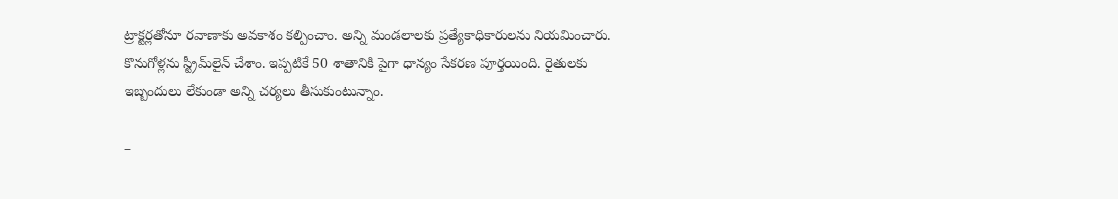ట్రాక్టర్లతోనూ రవాణాకు అవకాశం కల్పించాం. అన్ని మండలాలకు ప్రత్యేకాధికారులను నియమించారు. కొనుగోళ్లను స్ట్రీమ్‌లైన్‌ చేశాం. ఇప్పటికే 50 శాతానికి పైగా ధాన్యం సేకరణ పూర్తయింది. రైతులకు ఇబ్బందులు లేకుండా అన్ని చర్యలు తీసుకుంటున్నాం.

–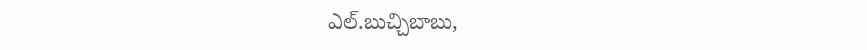ఎల్‌.బుచ్చిబాబు,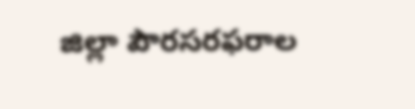జిల్లా పౌరసరఫరాల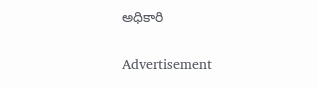అధికారి

Advertisement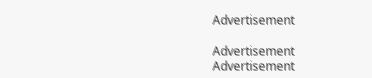Advertisement

Advertisement
Advertisement